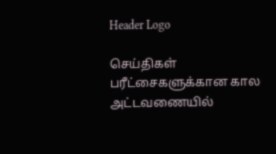Header Logo

செய்திகள்
பரீட்சைகளுக்கான கால அட்டவணையில்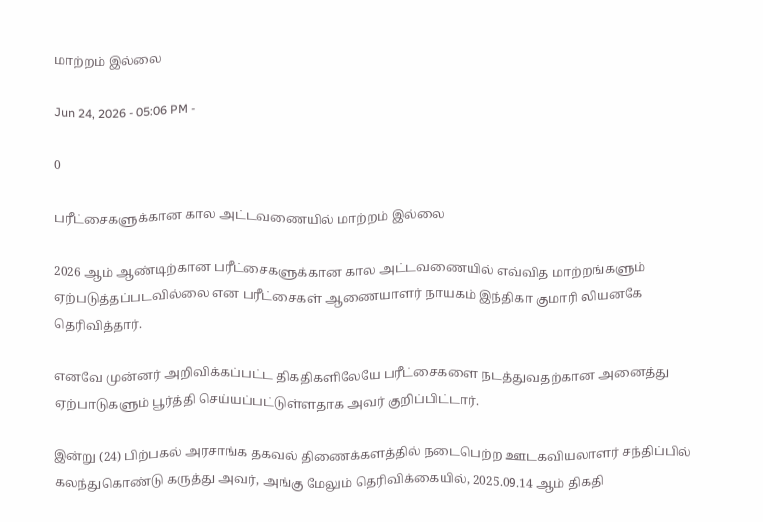மாற்றம் இல்லை

Jun 24, 2026 - 05:06 PM -

0

பரீட்சைகளுக்கான கால அட்டவணையில் மாற்றம் இல்லை

2026 ஆம் ஆண்டிற்கான பரீட்சைகளுக்கான கால அட்டவணையில் எவ்வித மாற்றங்களும் ஏற்படுத்தப்படவில்லை என பரீட்சைகள் ஆணையாளர் நாயகம் இந்திகா குமாரி லியனகே தெரிவித்தார்.

எனவே முன்னர் அறிவிக்கப்பட்ட திகதிகளிலேயே பரீட்சைகளை நடத்துவதற்கான அனைத்து ஏற்பாடுகளும் பூர்த்தி செய்யப்பட்டுள்ளதாக அவர் குறிப்பிட்டார்.

இன்று (24) பிற்பகல் அரசாங்க தகவல் திணைக்களத்தில் நடைபெற்ற ஊடகவியலாளர் சந்திப்பில் கலந்துகொண்டு கருத்து அவர், அங்கு மேலும் தெரிவிக்கையில், 2025.09.14 ஆம் திகதி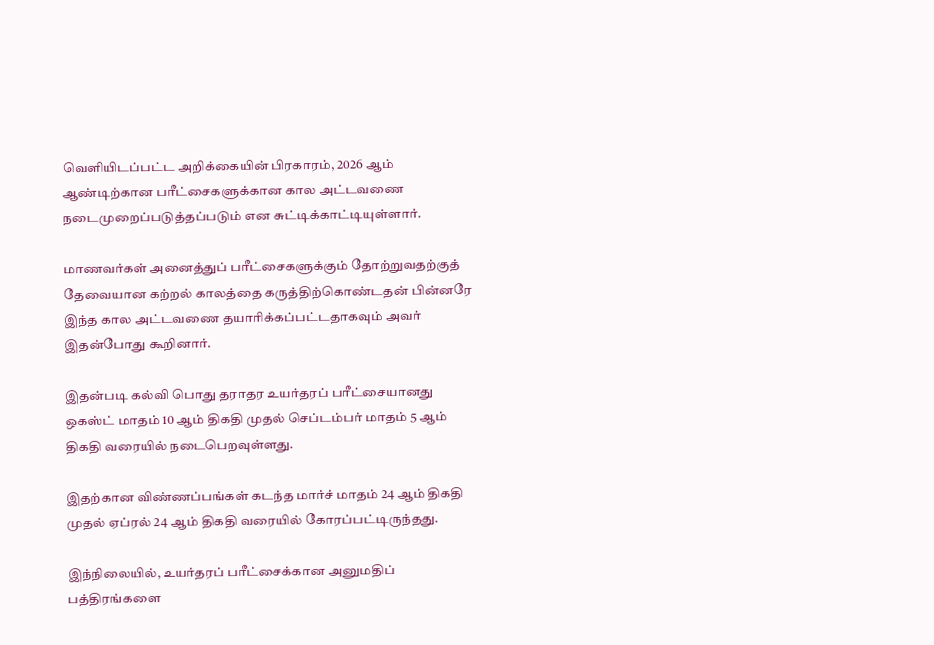வௌியிடப்பட்ட அறிக்கையின் பிரகாரம், 2026 ஆம் ஆண்டிற்கான பரீட்சைகளுக்கான கால அட்டவணை நடைமுறைப்படுத்தப்படும் என சுட்டிக்காட்டியுள்ளார்.

மாணவர்கள் அனைத்துப் பரீட்சைகளுக்கும் தோற்றுவதற்குத் தேவையான கற்றல் காலத்தை கருத்திற்கொண்டதன் பின்னரே இந்த கால அட்டவணை தயாரிக்கப்பட்டதாகவும் அவர் இதன்போது கூறினார்.

இதன்படி கல்வி பொது தராதர உயர்தரப் பரீட்சையானது ஒகஸ்ட் மாதம் 10 ஆம் திகதி முதல் செப்டம்பர் மாதம் 5 ஆம் திகதி வரையில் நடைபெறவுள்ளது.

இதற்கான விண்ணப்பங்கள் கடந்த மார்ச் மாதம் 24 ஆம் திகதி முதல் ஏப்ரல் 24 ஆம் திகதி வரையில் கோரப்பட்டிருந்தது.

இந்நிலையில், உயர்தரப் பரீட்சைக்கான அனுமதிப் பத்திரங்களை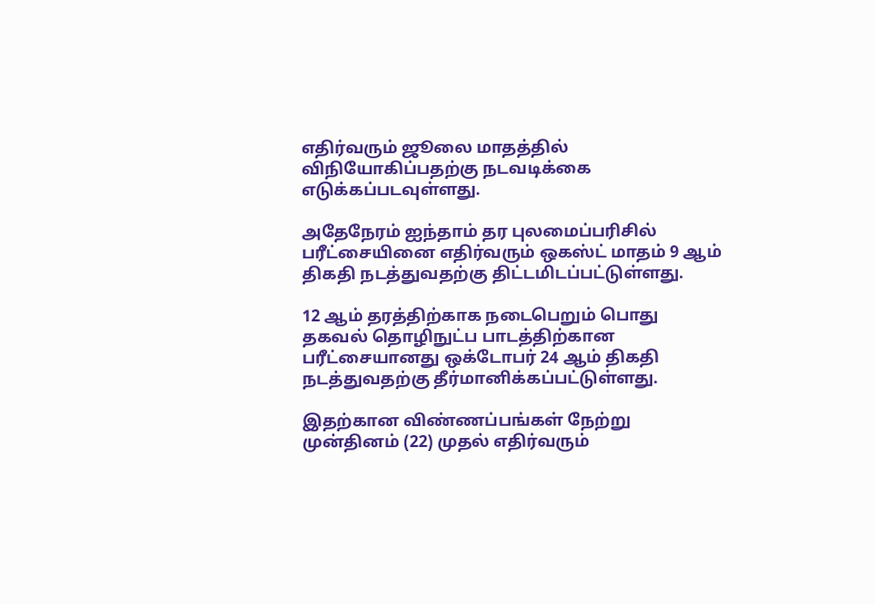எதிர்வரும் ஜூலை மாதத்தில் விநியோகிப்பதற்கு நடவடிக்கை எடுக்கப்படவுள்ளது.

அதேநேரம் ஐந்தாம் தர புலமைப்பரிசில் பரீட்சையினை எதிர்வரும் ஒகஸ்ட் மாதம் 9 ஆம் திகதி நடத்துவதற்கு திட்டமிடப்பட்டுள்ளது.

12 ஆம் தரத்திற்காக நடைபெறும் பொது தகவல் தொழிநுட்ப பாடத்திற்கான பரீட்சையானது ஒக்டோபர் 24 ஆம் திகதி நடத்துவதற்கு தீர்மானிக்கப்பட்டுள்ளது.

இதற்கான விண்ணப்பங்கள் நேற்று முன்தினம் (22) முதல் எதிர்வரும்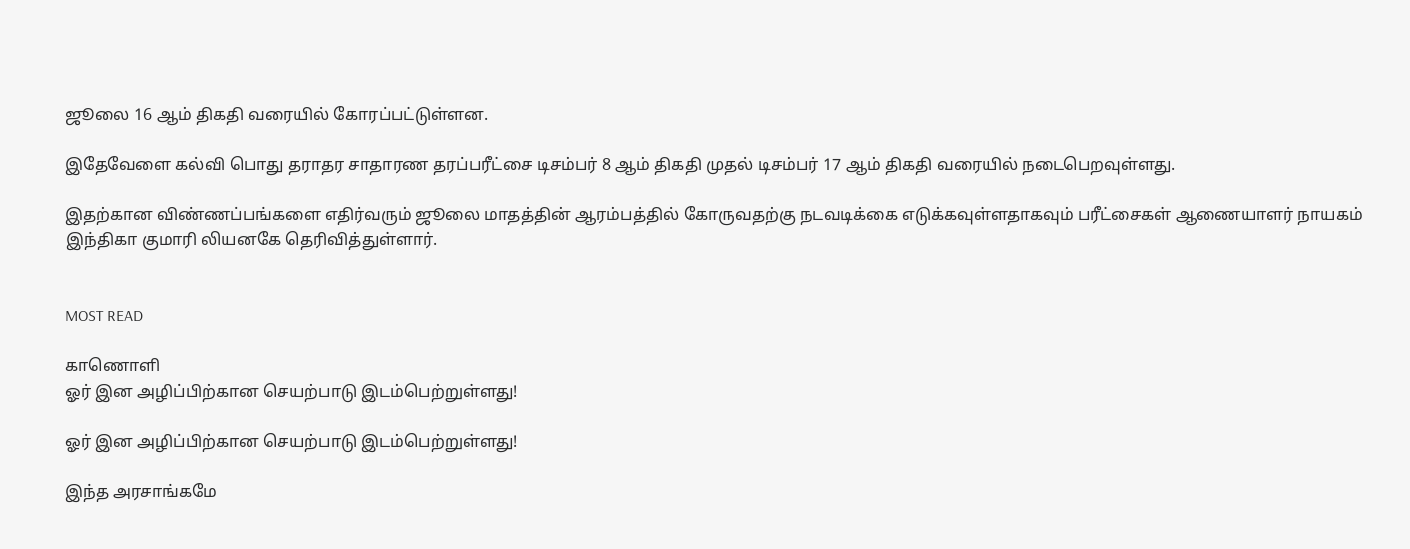ஜூலை 16 ஆம் திகதி வரையில் கோரப்பட்டுள்ளன.

இதேவேளை கல்வி பொது தராதர சாதாரண தரப்பரீட்சை டிசம்பர் 8 ஆம் திகதி முதல் டிசம்பர் 17 ஆம் திகதி வரையில் நடைபெறவுள்ளது.

இதற்கான விண்ணப்பங்களை எதிர்வரும் ஜூலை மாதத்தின் ஆரம்பத்தில் கோருவதற்கு நடவடிக்கை எடுக்கவுள்ளதாகவும் பரீட்சைகள் ஆணையாளர் நாயகம் இந்திகா குமாரி லியனகே தெரிவித்துள்ளார்.


MOST READ

காணொளி
ஓர் இன அழிப்பிற்கான செயற்பாடு இடம்பெற்றுள்ளது!

ஓர் இன அழிப்பிற்கான செயற்பாடு இடம்பெற்றுள்ளது!

இந்த அரசாங்கமே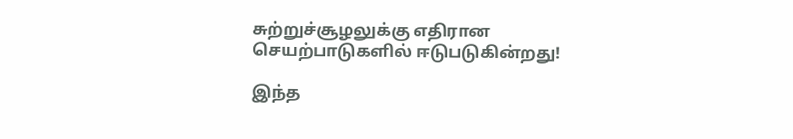சுற்றுச்சூழலுக்கு எதிரான செயற்பாடுகளில் ஈடுபடுகின்றது!

இந்த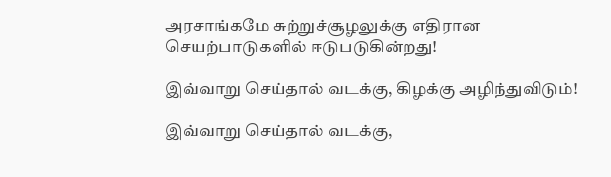அரசாங்கமே சுற்றுச்சூழலுக்கு எதிரான செயற்பாடுகளில் ஈடுபடுகின்றது!

இவ்வாறு செய்தால் வடக்கு, கிழக்கு அழிந்துவிடும்!

இவ்வாறு செய்தால் வடக்கு,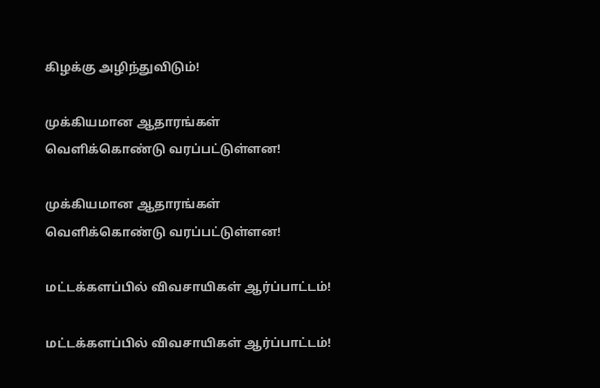கிழக்கு அழிந்துவிடும்!

முக்கியமான ஆதாரங்கள் வெளிக்கொண்டு வரப்பட்டுள்ளன!

முக்கியமான ஆதாரங்கள் வெளிக்கொண்டு வரப்பட்டுள்ளன!

மட்டக்களப்பில் விவசாயிகள் ஆர்ப்பாட்டம்!

மட்டக்களப்பில் விவசாயிகள் ஆர்ப்பாட்டம்!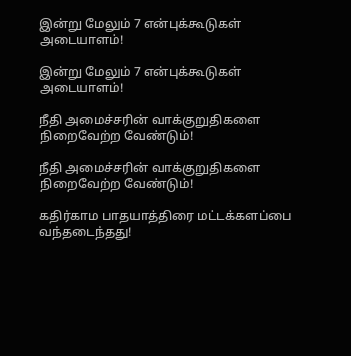இன்று மேலும் 7 என்புக்கூடுகள் அடையாளம்!

இன்று மேலும் 7 என்புக்கூடுகள் அடையாளம்!

நீதி அமைச்சரின் வாக்குறுதிகளை நிறைவேற்ற வேண்டும்!

நீதி அமைச்சரின் வாக்குறுதிகளை நிறைவேற்ற வேண்டும்!

கதிர்காம பாதயாத்திரை மட்டக்களப்பை வந்தடைந்தது!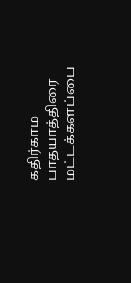கதிர்காம பாதயாத்திரை மட்டக்களப்பை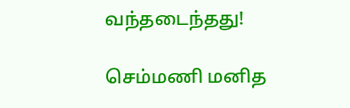வந்தடைந்தது!

செம்மணி மனித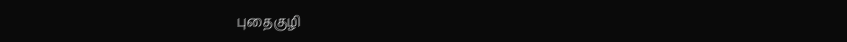புதைகுழி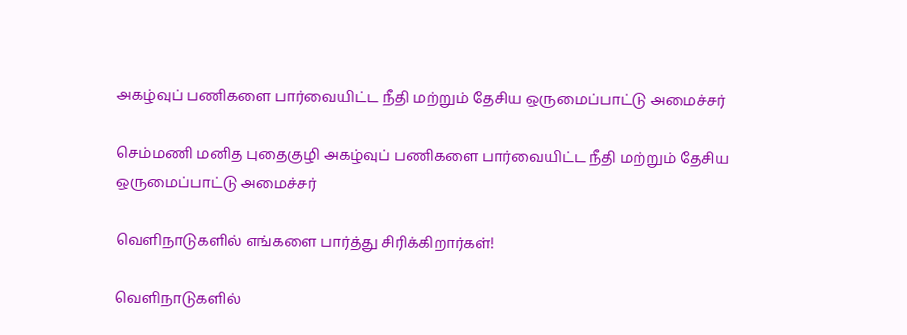அகழ்வுப் பணிகளை பார்வையிட்ட நீதி மற்றும் தேசிய ஒருமைப்பாட்டு அமைச்சர்

செம்மணி மனித புதைகுழி அகழ்வுப் பணிகளை பார்வையிட்ட நீதி மற்றும் தேசிய ஒருமைப்பாட்டு அமைச்சர்

வௌிநாடுகளில் எங்களை பார்த்து சிரிக்கிறார்கள்!

வௌிநாடுகளில்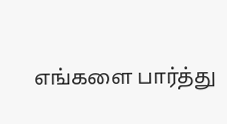எங்களை பார்த்து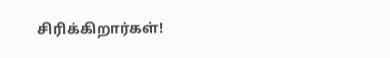சிரிக்கிறார்கள்!